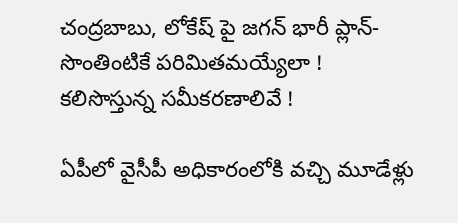చంద్రబాబు, లోకేష్ పై జగన్ భారీ ప్లాన్-సొంతింటికే పరిమితమయ్యేలా ! కలిసొస్తున్న సమీకరణాలివే !

ఏపీలో వైసీపీ అధికారంలోకి వచ్చి మూడేళ్లు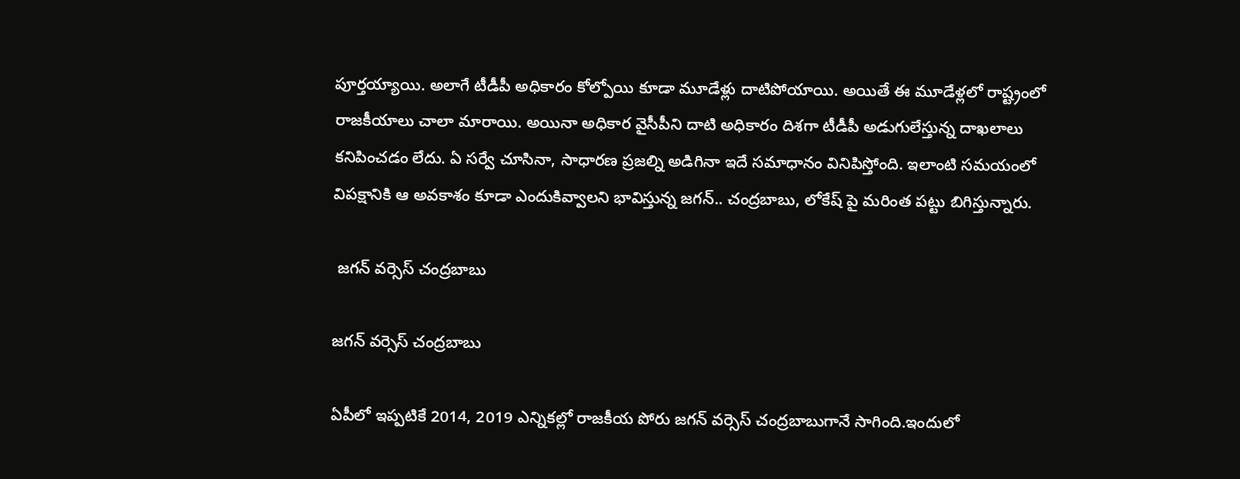పూర్తయ్యాయి. అలాగే టీడీపీ అధికారం కోల్పోయి కూడా మూడేళ్లు దాటిపోయాయి. అయితే ఈ మూడేళ్లలో రాష్ట్రంలో రాజకీయాలు చాలా మారాయి. అయినా అధికార వైసీపీని దాటి అధికారం దిశగా టీడీపీ అడుగులేస్తున్న దాఖలాలు కనిపించడం లేదు. ఏ సర్వే చూసినా, సాధారణ ప్రజల్ని అడిగినా ఇదే సమాధానం వినిపిస్తోంది. ఇలాంటి సమయంలో విపక్షానికి ఆ అవకాశం కూడా ఎందుకివ్వాలని భావిస్తున్న జగన్.. చంద్రబాబు, లోకేష్ పై మరింత పట్టు బిగిస్తున్నారు.

 జగన్ వర్సెస్ చంద్రబాబు

జగన్ వర్సెస్ చంద్రబాబు

ఏపీలో ఇప్పటికే 2014, 2019 ఎన్నికల్లో రాజకీయ పోరు జగన్ వర్సెస్ చంద్రబాబుగానే సాగింది.ఇందులో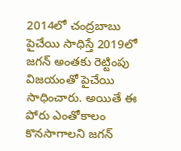2014లో చంద్రబాబు పైచేయి సాధిస్తే 2019లో జగన్ అంతకు రెట్టింపు విజయంతో పైచేయి సాధించారు. అయితే ఈ పోరు ఎంతోకాలం కొనసాగాలని జగన్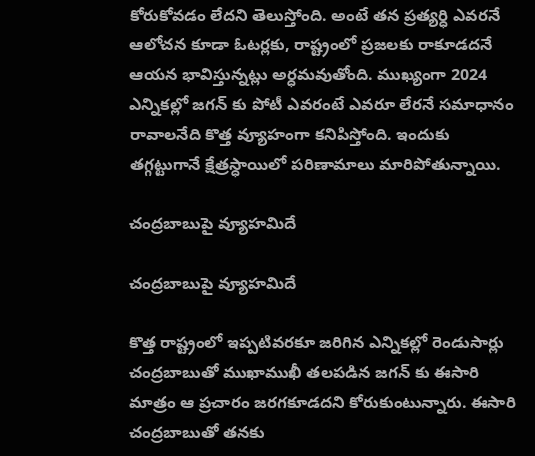కోరుకోవడం లేదని తెలుస్తోంది. అంటే తన ప్రత్యర్ధి ఎవరనే ఆలోచన కూడా ఓటర్లకు, రాష్ట్రంలో ప్రజలకు రాకూడదనే ఆయన భావిస్తున్నట్లు అర్ధమవుతోంది. ముఖ్యంగా 2024 ఎన్నికల్లో జగన్ కు పోటీ ఎవరంటే ఎవరూ లేరనే సమాధానం రావాలనేది కొత్త వ్యూహంగా కనిపిస్తోంది. ఇందుకు తగ్గట్టుగానే క్షేత్రస్ధాయిలో పరిణామాలు మారిపోతున్నాయి.

చంద్రబాబుపై వ్యూహమిదే

చంద్రబాబుపై వ్యూహమిదే

కొత్త రాష్ట్రంలో ఇప్పటివరకూ జరిగిన ఎన్నికల్లో రెండుసార్లు చంద్రబాబుతో ముఖాముఖీ తలపడిన జగన్ కు ఈసారి మాత్రం ఆ ప్రచారం జరగకూడదని కోరుకుంటున్నారు. ఈసారి చంద్రబాబుతో తనకు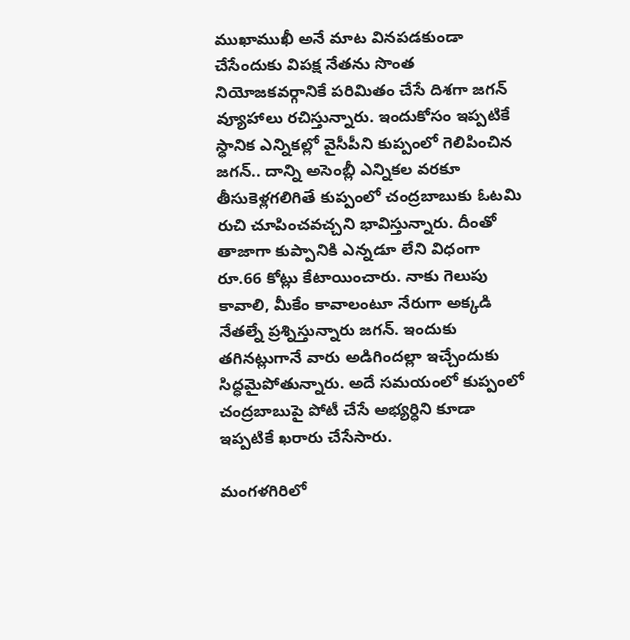ముఖాముఖీ అనే మాట వినపడకుండా చేసేందుకు విపక్ష నేతను సొంత నియోజకవర్గానికే పరిమితం చేసే దిశగా జగన్ వ్యూహాలు రచిస్తున్నారు. ఇందుకోసం ఇప్పటికే స్ధానిక ఎన్నికల్లో వైసీపీని కుప్పంలో గెలిపించిన జగన్.. దాన్ని అసెంబ్లీ ఎన్నికల వరకూ తీసుకెళ్లగలిగితే కుప్పంలో చంద్రబాబుకు ఓటమి రుచి చూపించవచ్చని భావిస్తున్నారు. దీంతో తాజాగా కుప్పానికి ఎన్నడూ లేని విధంగా రూ.66 కోట్లు కేటాయించారు. నాకు గెలుపు కావాలి, మీకేం కావాలంటూ నేరుగా అక్కడి నేతల్నే ప్రశ్నిస్తున్నారు జగన్. ఇందుకు తగినట్లుగానే వారు అడిగిందల్లా ఇచ్చేందుకు సిద్ధమైపోతున్నారు. అదే సమయంలో కుప్పంలో చంద్రబాబుపై పోటీ చేసే అభ్యర్ధిని కూడా ఇప్పటికే ఖరారు చేసేసారు.

మంగళగిరిలో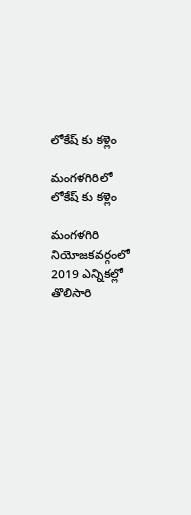లోకేష్ కు కళ్లెం

మంగళగిరిలో లోకేష్ కు కళ్లెం

మంగళగిరి నియోజకవర్గంలో 2019 ఎన్నికల్లో తొలిసారి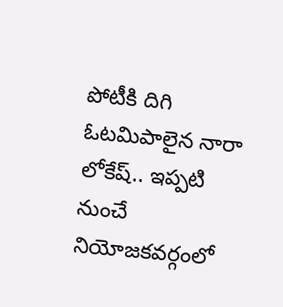పోటీకి దిగి ఓటమిపాలైన నారా లోకేష్.. ఇప్పటి నుంచే నియోజకవర్గంలో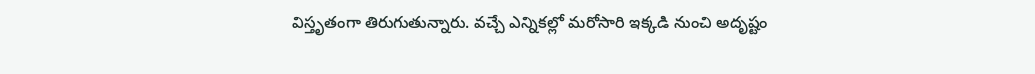విస్తృతంగా తిరుగుతున్నారు. వచ్చే ఎన్నికల్లో మరోసారి ఇక్కడి నుంచి అదృష్టం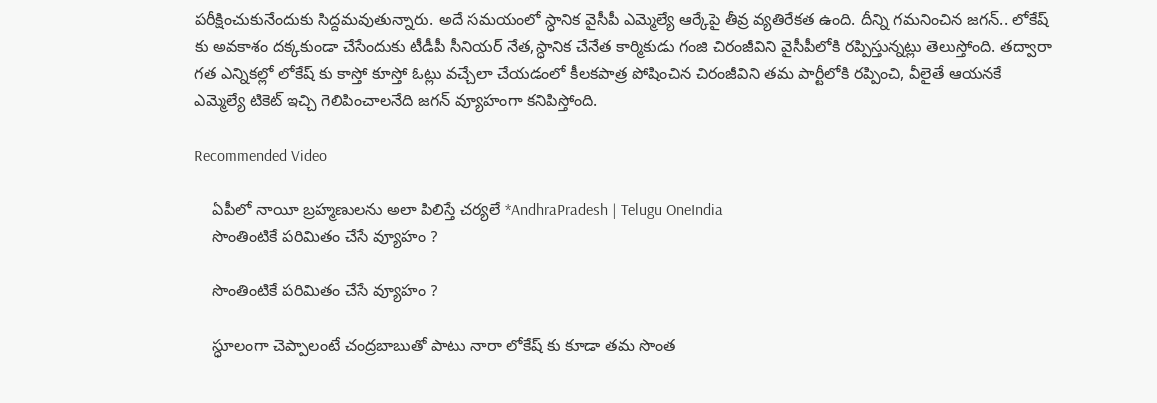పరీక్షించుకునేందుకు సిద్దమవుతున్నారు. అదే సమయంలో స్ధానిక వైసీపీ ఎమ్మెల్యే ఆర్కేపై తీవ్ర వ్యతిరేకత ఉంది. దీన్ని గమనించిన జగన్.. లోకేష్ కు అవకాశం దక్కకుండా చేసేందుకు టీడీపీ సీనియర్ నేత,స్ధానిక చేనేత కార్మికుడు గంజి చిరంజీవిని వైసీపీలోకి రప్పిస్తున్నట్లు తెలుస్తోంది. తద్వారా గత ఎన్నికల్లో లోకేష్ కు కాస్తో కూస్తో ఓట్లు వచ్చేలా చేయడంలో కీలకపాత్ర పోషించిన చిరంజీవిని తమ పార్టీలోకి రప్పించి, వీలైతే ఆయనకే ఎమ్మెల్యే టికెట్ ఇచ్చి గెలిపించాలనేది జగన్ వ్యూహంగా కనిపిస్తోంది.

Recommended Video

    ఏపీలో నాయీ బ్రహ్మణులను అలా పిలిస్తే చర్యలే *AndhraPradesh | Telugu OneIndia
    సొంతింటికే పరిమితం చేసే వ్యూహం ?

    సొంతింటికే పరిమితం చేసే వ్యూహం ?

    స్ధూలంగా చెప్పాలంటే చంద్రబాబుతో పాటు నారా లోకేష్ కు కూడా తమ సొంత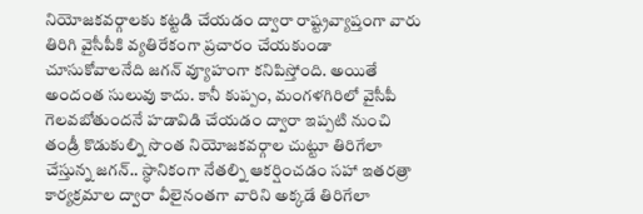నియోజకవర్గాలకు కట్టడి చేయడం ద్వారా రాష్ట్రవ్యాప్తంగా వారు తిరిగి వైసీపీకి వ్యతిరేకంగా ప్రచారం చేయకుండా చూసుకోవాలనేది జగన్ వ్యూహంగా కనిపిస్తోంది. అయితే అందంత సులువు కాదు. కానీ కుప్పం, మంగళగిరిలో వైసీపీ గెలవబోతుందనే హడావిడి చేయడం ద్వారా ఇప్పటి నుంచి తండ్రీ కొడుకుల్ని సొంత నియోజకవర్గాల చుట్టూ తిరిగేలా చేస్తున్న జగన్.. స్ధానికంగా నేతల్ని ఆకర్షించడం సహా ఇతరత్రా కార్యక్రమాల ద్వారా వీలైనంతగా వారిని అక్కడే తిరిగేలా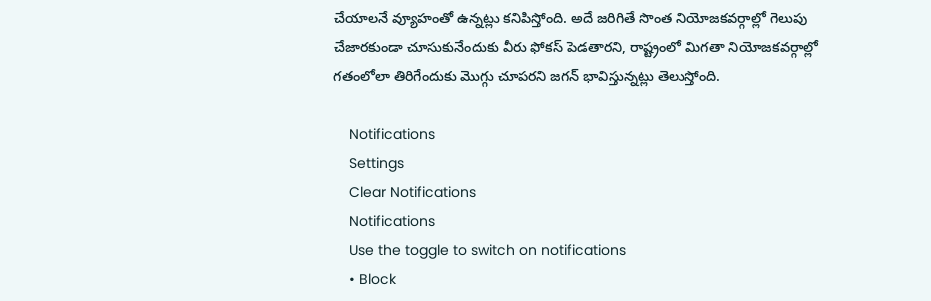చేయాలనే వ్యూహంతో ఉన్నట్లు కనిపిస్తోంది. అదే జరిగితే సొంత నియోజకవర్గాల్లో గెలుపు చేజారకుండా చూసుకునేందుకు వీరు ఫోకస్ పెడతారని, రాష్ట్రంలో మిగతా నియోజకవర్గాల్లో గతంలోలా తిరిగేందుకు మొగ్గు చూపరని జగన్ భావిస్తున్నట్లు తెలుస్తోంది.

    Notifications
    Settings
    Clear Notifications
    Notifications
    Use the toggle to switch on notifications
    • Block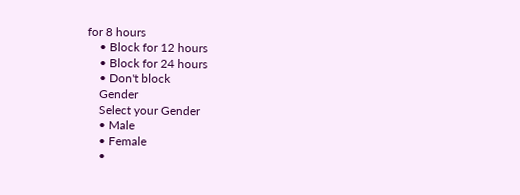for 8 hours
    • Block for 12 hours
    • Block for 24 hours
    • Don't block
    Gender
    Select your Gender
    • Male
    • Female
    •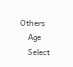Others
    Age
    Select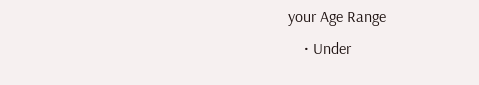your Age Range
    • Under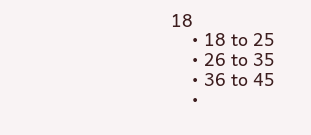18
    • 18 to 25
    • 26 to 35
    • 36 to 45
    •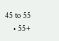45 to 55
    • 55+